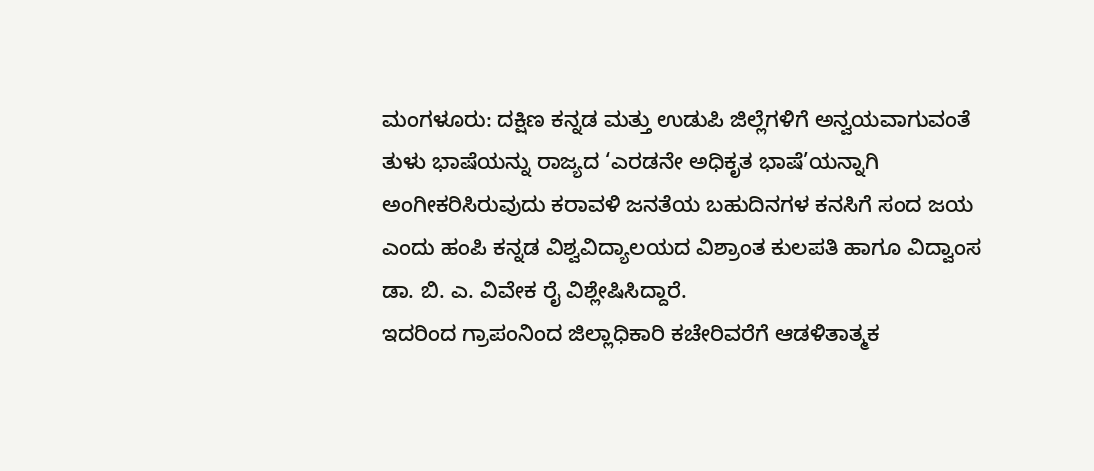ಮಂಗಳೂರು: ದಕ್ಷಿಣ ಕನ್ನಡ ಮತ್ತು ಉಡುಪಿ ಜಿಲ್ಲೆಗಳಿಗೆ ಅನ್ವಯವಾಗುವಂತೆ ತುಳು ಭಾಷೆಯನ್ನು ರಾಜ್ಯದ ‘ಎರಡನೇ ಅಧಿಕೃತ ಭಾಷೆ’ಯನ್ನಾಗಿ ಅಂಗೀಕರಿಸಿರುವುದು ಕರಾವಳಿ ಜನತೆಯ ಬಹುದಿನಗಳ ಕನಸಿಗೆ ಸಂದ ಜಯ ಎಂದು ಹಂಪಿ ಕನ್ನಡ ವಿಶ್ವವಿದ್ಯಾಲಯದ ವಿಶ್ರಾಂತ ಕುಲಪತಿ ಹಾಗೂ ವಿದ್ವಾಂಸ ಡಾ. ಬಿ. ಎ. ವಿವೇಕ ರೈ ವಿಶ್ಲೇಷಿಸಿದ್ದಾರೆ.
ಇದರಿಂದ ಗ್ರಾಪಂನಿಂದ ಜಿಲ್ಲಾಧಿಕಾರಿ ಕಚೇರಿವರೆಗೆ ಆಡಳಿತಾತ್ಮಕ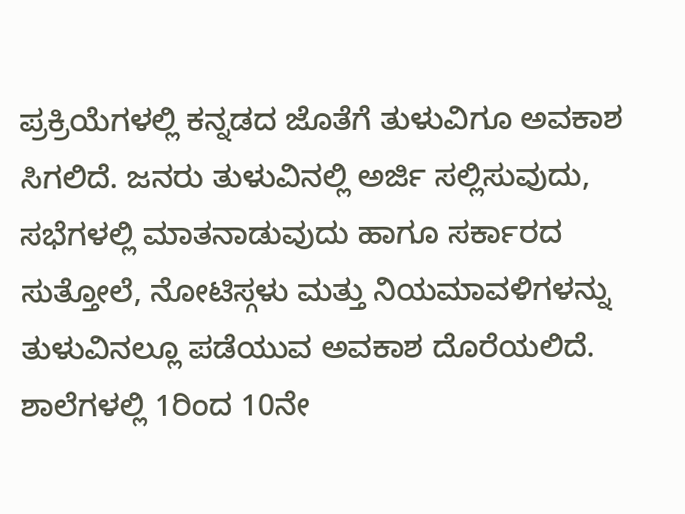ಪ್ರಕ್ರಿಯೆಗಳಲ್ಲಿ ಕನ್ನಡದ ಜೊತೆಗೆ ತುಳುವಿಗೂ ಅವಕಾಶ ಸಿಗಲಿದೆ. ಜನರು ತುಳುವಿನಲ್ಲಿ ಅರ್ಜಿ ಸಲ್ಲಿಸುವುದು, ಸಭೆಗಳಲ್ಲಿ ಮಾತನಾಡುವುದು ಹಾಗೂ ಸರ್ಕಾರದ ಸುತ್ತೋಲೆ, ನೋಟಿಸ್ಗಳು ಮತ್ತು ನಿಯಮಾವಳಿಗಳನ್ನು ತುಳುವಿನಲ್ಲೂ ಪಡೆಯುವ ಅವಕಾಶ ದೊರೆಯಲಿದೆ.
ಶಾಲೆಗಳಲ್ಲಿ 1ರಿಂದ 10ನೇ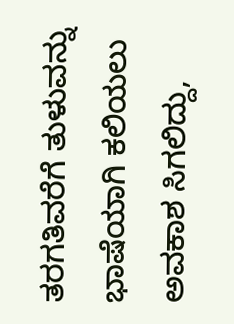ತರಗತಿವರೆಗೆ ತುಳುವನ್ನು ಭಾಷೆಯಾಗಿ ಕಲಿಯಲು ಅವಕಾಶ ಸಿಗಲಿದ್ದು,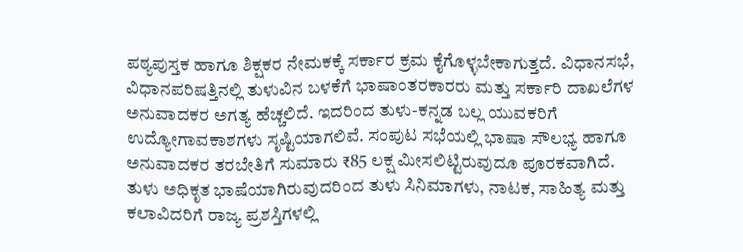ಪಠ್ಯಪುಸ್ತಕ ಹಾಗೂ ಶಿಕ್ಷಕರ ನೇಮಕಕ್ಕೆ ಸರ್ಕಾರ ಕ್ರಮ ಕೈಗೊಳ್ಳಬೇಕಾಗುತ್ತದೆ. ವಿಧಾನಸಭೆ, ವಿಧಾನಪರಿಷತ್ತಿನಲ್ಲಿ ತುಳುವಿನ ಬಳಕೆಗೆ ಭಾಷಾಂತರಕಾರರು ಮತ್ತು ಸರ್ಕಾರಿ ದಾಖಲೆಗಳ ಅನುವಾದಕರ ಅಗತ್ಯ ಹೆಚ್ಚಲಿದೆ. ಇದರಿಂದ ತುಳು-ಕನ್ನಡ ಬಲ್ಲ ಯುವಕರಿಗೆ ಉದ್ಯೋಗಾವಕಾಶಗಳು ಸೃಷ್ಟಿಯಾಗಲಿವೆ. ಸಂಪುಟ ಸಭೆಯಲ್ಲಿ ಭಾಷಾ ಸೌಲಭ್ಯ ಹಾಗೂ ಅನುವಾದಕರ ತರಬೇತಿಗೆ ಸುಮಾರು ₹85 ಲಕ್ಷ ಮೀಸಲಿಟ್ಟಿರುವುದೂ ಪೂರಕವಾಗಿದೆ.
ತುಳು ಅಧಿಕೃತ ಭಾಷೆಯಾಗಿರುವುದರಿಂದ ತುಳು ಸಿನಿಮಾಗಳು, ನಾಟಕ, ಸಾಹಿತ್ಯ ಮತ್ತು ಕಲಾವಿದರಿಗೆ ರಾಜ್ಯ ಪ್ರಶಸ್ತಿಗಳಲ್ಲಿ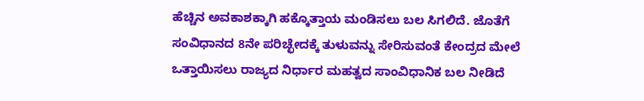ಹೆಚ್ಚಿನ ಅವಕಾಶಕ್ಕಾಗಿ ಹಕ್ಕೊತ್ತಾಯ ಮಂಡಿಸಲು ಬಲ ಸಿಗಲಿದೆ. ಜೊತೆಗೆ ಸಂವಿಧಾನದ 8ನೇ ಪರಿಚ್ಛೇದಕ್ಕೆ ತುಳುವನ್ನು ಸೇರಿಸುವಂತೆ ಕೇಂದ್ರದ ಮೇಲೆ ಒತ್ತಾಯಿಸಲು ರಾಜ್ಯದ ನಿರ್ಧಾರ ಮಹತ್ವದ ಸಾಂವಿಧಾನಿಕ ಬಲ ನೀಡಿದೆ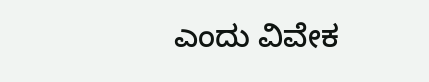ಎಂದು ವಿವೇಕ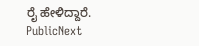ರೈ ಹೇಳಿದ್ದಾರೆ.
PublicNext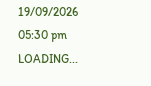19/09/2026 05:30 pm
LOADING...